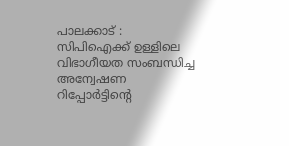പാലക്കാട് : സിപിഐക്ക് ഉള്ളിലെ വിഭാഗീയത സംബന്ധിച്ച അന്വേഷണ റിപ്പോർട്ടിന്റെ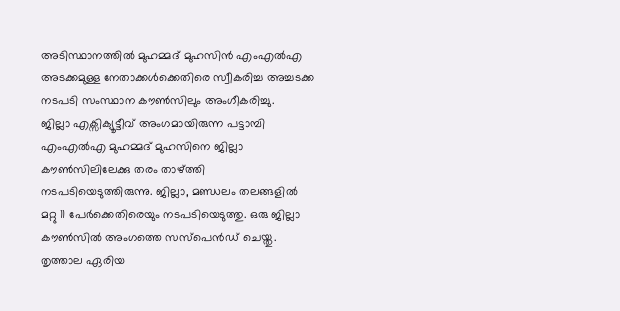അടിസ്ഥാനത്തിൽ മുഹമ്മദ് മുഹസിൻ എംഎൽഎ അടക്കമുള്ള നേതാക്കൾക്കെതിരെ സ്വീകരിച്ച അച്ചടക്ക നടപടി സംസ്ഥാന കൗൺസിലും അംഗീകരിച്ചു.
ജില്ലാ എക്സിക്യൂട്ടീവ് അംഗമായിരുന്ന പട്ടാമ്പി എംഎൽഎ മുഹമ്മദ് മുഹസിനെ ജില്ലാ കൗൺസിലിലേക്കു തരം താഴ്ത്തി നടപടിയെടുത്തിരുന്നു. ജില്ലാ, മണ്ഡലം തലങ്ങളിൽ മറ്റു 11 പേർക്കെതിരെയും നടപടിയെടുത്തു. ഒരു ജില്ലാ കൗൺസിൽ അംഗത്തെ സസ്പെൻഡ് ചെയ്തു. തൃത്താല ഏരിയ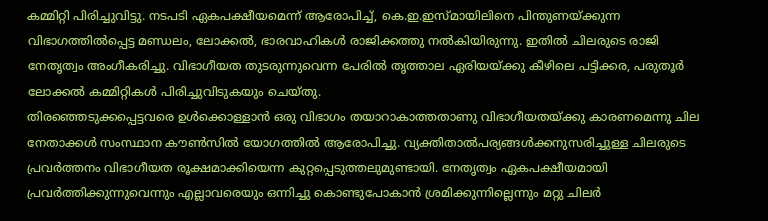കമ്മിറ്റി പിരിച്ചുവിട്ടു. നടപടി ഏകപക്ഷീയമെന്ന് ആരോപിച്ച്, കെ.ഇ.ഇസ്മായിലിനെ പിന്തുണയ്ക്കുന്ന വിഭാഗത്തിൽപ്പെട്ട മണ്ഡലം, ലോക്കൽ, ഭാരവാഹികൾ രാജിക്കത്തു നൽകിയിരുന്നു. ഇതിൽ ചിലരുടെ രാജി നേതൃത്വം അംഗീകരിച്ചു. വിഭാഗീയത തുടരുന്നുവെന്ന പേരിൽ തൃത്താല ഏരിയയ്ക്കു കീഴിലെ പട്ടിക്കര, പരുതൂർ ലോക്കൽ കമ്മിറ്റികൾ പിരിച്ചുവിടുകയും ചെയ്തു.
തിരഞ്ഞെടുക്കപ്പെട്ടവരെ ഉൾക്കൊള്ളാൻ ഒരു വിഭാഗം തയാറാകാത്തതാണു വിഭാഗീയതയ്ക്കു കാരണമെന്നു ചില നേതാക്കൾ സംസ്ഥാന കൗൺസിൽ യോഗത്തിൽ ആരോപിച്ചു. വ്യക്തിതാൽപര്യങ്ങൾക്കനുസരിച്ചുള്ള ചിലരുടെ പ്രവർത്തനം വിഭാഗീയത രൂക്ഷമാക്കിയെന്ന കുറ്റപ്പെടുത്തലുമുണ്ടായി. നേതൃത്വം ഏകപക്ഷീയമായി പ്രവർത്തിക്കുന്നുവെന്നും എല്ലാവരെയും ഒന്നിച്ചു കൊണ്ടുപോകാൻ ശ്രമിക്കുന്നില്ലെന്നും മറ്റു ചിലർ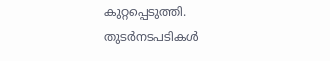കുറ്റപ്പെടുത്തി. തുടർനടപടികൾ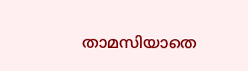താമസിയാതെ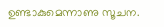ഉണ്ടാകുമെന്നാണു സൂചന.